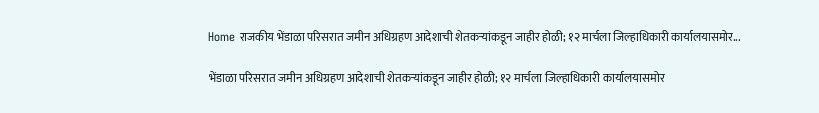Home राजकीय भेंडाळा परिसरात जमीन अधिग्रहण आदेशाची शेतकऱ्यांकडून जाहीर होळी; १२ मार्चला जिल्हाधिकारी कार्यालयासमोर...

भेंडाळा परिसरात जमीन अधिग्रहण आदेशाची शेतकऱ्यांकडून जाहीर होळी; १२ मार्चला जिल्हाधिकारी कार्यालयासमोर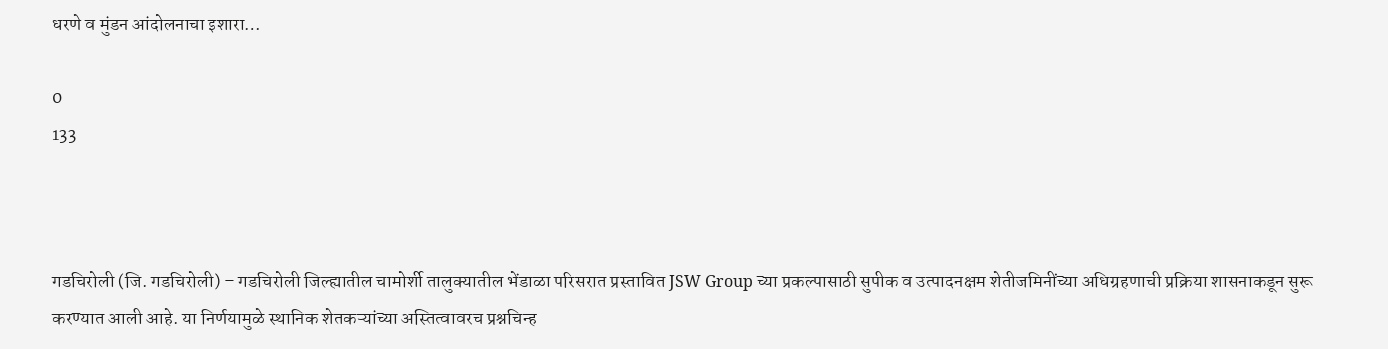धरणे व मुंडन आंदोलनाचा इशारा…

0
133



गडचिरोली (जि. गडचिरोली) – गडचिरोली जिल्ह्यातील चामोर्शी तालुक्यातील भेंडाळा परिसरात प्रस्तावित JSW Group च्या प्रकल्पासाठी सुपीक व उत्पादनक्षम शेतीजमिनींच्या अधिग्रहणाची प्रक्रिया शासनाकडून सुरू करण्यात आली आहे. या निर्णयामुळे स्थानिक शेतकऱ्यांच्या अस्तित्वावरच प्रश्नचिन्ह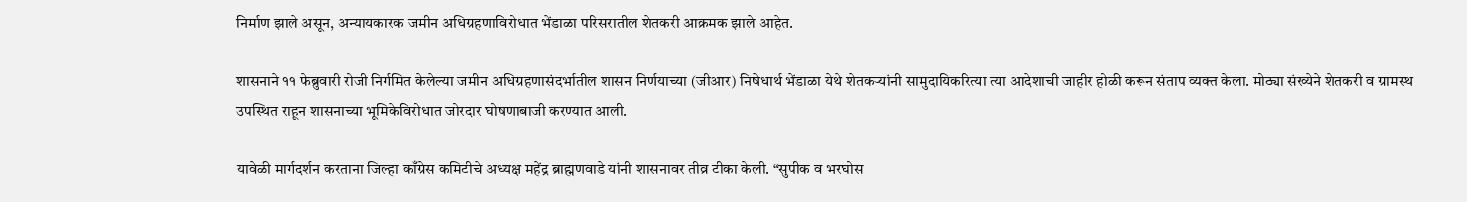निर्माण झाले असून, अन्यायकारक जमीन अधिग्रहणाविरोधात भेंडाळा परिसरातील शेतकरी आक्रमक झाले आहेत.

शासनाने ११ फेब्रुवारी रोजी निर्गमित केलेल्या जमीन अधिग्रहणासंदर्भातील शासन निर्णयाच्या (जीआर) निषेधार्थ भेंडाळा येथे शेतकऱ्यांनी सामुदायिकरित्या त्या आदेशाची जाहीर होळी करून संताप व्यक्त केला. मोठ्या संख्येने शेतकरी व ग्रामस्थ उपस्थित राहून शासनाच्या भूमिकेविरोधात जोरदार घोषणाबाजी करण्यात आली.

यावेळी मार्गदर्शन करताना जिल्हा काँग्रेस कमिटीचे अध्यक्ष महेंद्र ब्राह्मणवाडे यांनी शासनावर तीव्र टीका केली. “सुपीक व भरघोस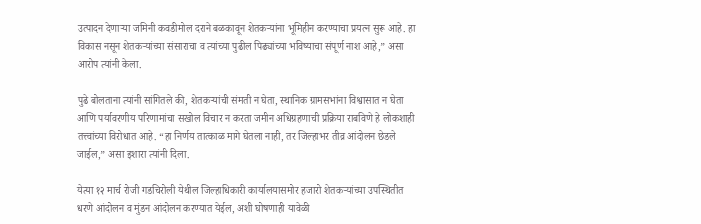उत्पादन देणाऱ्या जमिनी कवडीमोल दराने बळकावून शेतकऱ्यांना भूमिहीन करण्याचा प्रयत्न सुरू आहे. हा विकास नसून शेतकऱ्यांच्या संसाराचा व त्यांच्या पुढील पिढ्यांच्या भविष्याचा संपूर्ण नाश आहे,” असा आरोप त्यांनी केला.

पुढे बोलताना त्यांनी सांगितले की, शेतकऱ्यांची संमती न घेता, स्थानिक ग्रामसभांना विश्वासात न घेता आणि पर्यावरणीय परिणामांचा सखोल विचार न करता जमीन अधिग्रहणाची प्रक्रिया राबविणे हे लोकशाही तत्त्वांच्या विरोधात आहे. “हा निर्णय तात्काळ मागे घेतला नाही, तर जिल्हाभर तीव्र आंदोलन छेडले जाईल,” असा इशारा त्यांनी दिला.

येत्या १२ मार्च रोजी गडचिरोली येथील जिल्हाधिकारी कार्यालयासमोर हजारो शेतकऱ्यांच्या उपस्थितीत धरणे आंदोलन व मुंडन आंदोलन करण्यात येईल, अशी घोषणाही यावेळी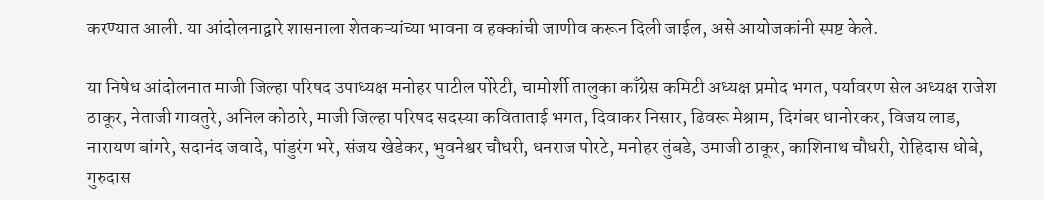करण्यात आली. या आंदोलनाद्वारे शासनाला शेतकऱ्यांच्या भावना व हक्कांची जाणीव करून दिली जाईल, असे आयोजकांनी स्पष्ट केले.

या निषेध आंदोलनात माजी जिल्हा परिषद उपाध्यक्ष मनोहर पाटील पोरेटी, चामोर्शी तालुका काँग्रेस कमिटी अध्यक्ष प्रमोद भगत, पर्यावरण सेल अध्यक्ष राजेश ठाकूर, नेताजी गावतुरे, अनिल कोठारे, माजी जिल्हा परिषद सदस्या कविताताई भगत, दिवाकर निसार, ढिवरू मेश्राम, दिगंबर धानोरकर, विजय लाड, नारायण बांगरे, सदानंद जवादे, पांडुरंग भरे, संजय खेडेकर, भुवनेश्वर चौधरी, धनराज पोरटे, मनोहर तुंबडे, उमाजी ठाकूर, काशिनाथ चौधरी, रोहिदास धोबे, गुरुदास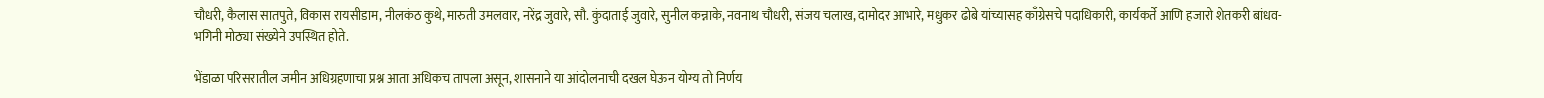चौधरी, कैलास सातपुते, विकास रायसीडाम, नीलकंठ कुथे, मारुती उमलवार, नरेंद्र जुवारे, सौ. कुंदाताई जुवारे, सुनील कन्नाके, नवनाथ चौधरी, संजय चलाख, दामोदर आभारे, मधुकर ढोबे यांच्यासह काँग्रेसचे पदाधिकारी, कार्यकर्ते आणि हजारो शेतकरी बांधव-भगिनी मोठ्या संख्येने उपस्थित होते.

भेंडाळा परिसरातील जमीन अधिग्रहणाचा प्रश्न आता अधिकच तापला असून, शासनाने या आंदोलनाची दखल घेऊन योग्य तो निर्णय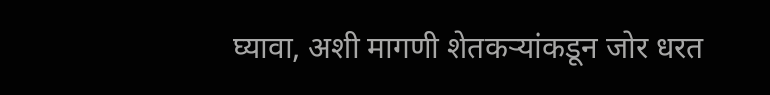घ्यावा, अशी मागणी शेतकऱ्यांकडून जोर धरत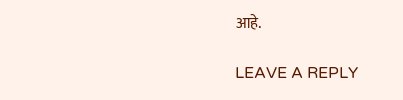आहे.

LEAVE A REPLY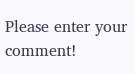Please enter your comment!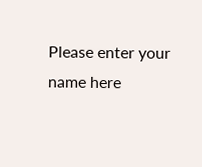Please enter your name here